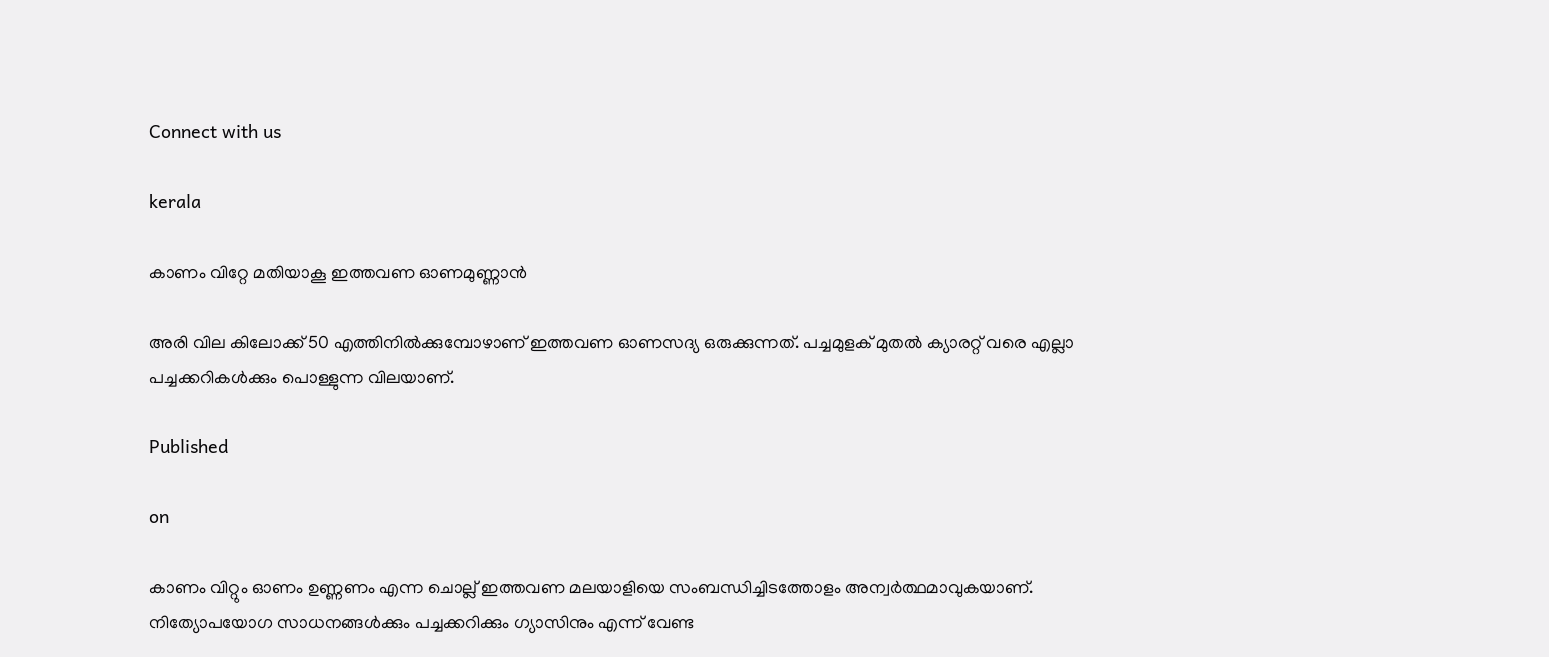Connect with us

kerala

കാണം വിറ്റേ മതിയാകൂ ഇത്തവണ ഓണമുണ്ണാന്‍

അരി വില കിലോക്ക് 50 എത്തിനില്‍ക്കുമ്പോഴാണ് ഇത്തവണ ഓണസദ്യ ഒരുക്കുന്നത്. പച്ചമുളക് മുതല്‍ ക്യാരറ്റ് വരെ എല്ലാ പച്ചക്കറികള്‍ക്കും പൊള്ളുന്ന വിലയാണ്.

Published

on

കാണം വിറ്റും ഓണം ഉണ്ണണം എന്ന ചൊല്ല് ഇത്തവണ മലയാളിയെ സംബന്ധിച്ചിടത്തോളം അന്വര്‍ത്ഥമാവുകയാണ്. നിത്യോപയോഗ സാധനങ്ങള്‍ക്കും പച്ചക്കറിക്കും ഗ്യാസിനും എന്ന് വേണ്ട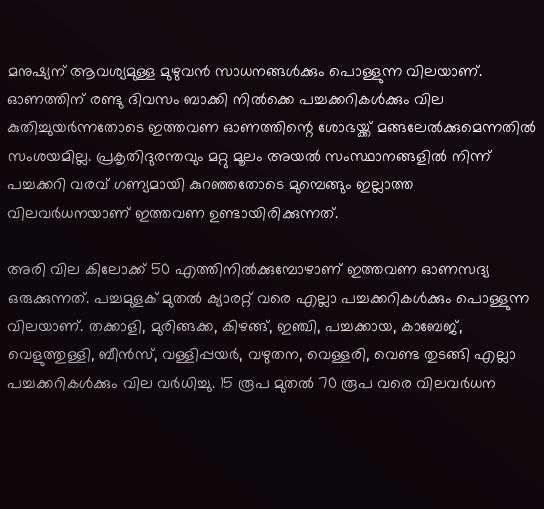മനുഷ്യന് ആവശ്യമുള്ള മുഴുവന്‍ സാധനങ്ങള്‍ക്കും പൊള്ളുന്ന വിലയാണ്. ഓണത്തിന് രണ്ടു ദിവസം ബാക്കി നില്‍ക്കെ പച്ചക്കറികള്‍ക്കും വില കുതിച്ചുയര്‍ന്നതോടെ ഇത്തവണ ഓണത്തിന്റെ ശോഭയ്ക്ക് മങ്ങലേല്‍ക്കുമെന്നതില്‍ സംശയമില്ല. പ്രകൃതിദുരന്തവും മറ്റു മൂലം അയല്‍ സംസ്ഥാനങ്ങളില്‍ നിന്ന് പച്ചക്കറി വരവ് ഗണ്യമായി കുറഞ്ഞതോടെ മുമ്പെങ്ങും ഇല്ലാത്ത വിലവര്‍ധനയാണ് ഇത്തവണ ഉണ്ടായിരിക്കുന്നത്.

അരി വില കിലോക്ക് 50 എത്തിനില്‍ക്കുമ്പോഴാണ് ഇത്തവണ ഓണസദ്യ ഒരുക്കുന്നത്. പച്ചമുളക് മുതല്‍ ക്യാരറ്റ് വരെ എല്ലാ പച്ചക്കറികള്‍ക്കും പൊള്ളുന്ന വിലയാണ്. തക്കാളി, മുരിങ്ങക്ക, കിഴങ്ങ്, ഇഞ്ചി, പച്ചക്കായ, കാബേജ്, വെളുത്തുള്ളി, ബീന്‍സ്, വള്ളിപ്പയര്‍, വഴുതന, വെള്ളരി, വെണ്ട തുടങ്ങി എല്ലാ പച്ചക്കറികള്‍ക്കും വില വര്‍ധിച്ചു. 15 രൂപ മുതല്‍ 70 രൂപ വരെ വിലവര്‍ധന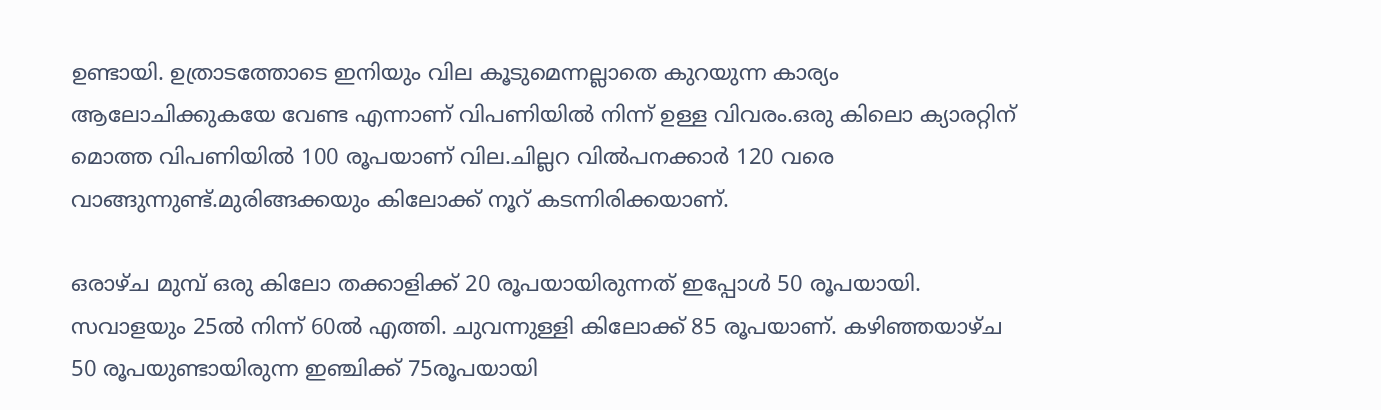ഉണ്ടായി. ഉത്രാടത്തോടെ ഇനിയും വില കൂടുമെന്നല്ലാതെ കുറയുന്ന കാര്യം ആലോചിക്കുകയേ വേണ്ട എന്നാണ് വിപണിയില്‍ നിന്ന് ഉള്ള വിവരം.ഒരു കിലൊ ക്യാരറ്റിന് മൊത്ത വിപണിയില്‍ 100 രൂപയാണ് വില.ചില്ലറ വില്‍പനക്കാര്‍ 120 വരെ വാങ്ങുന്നുണ്ട്.മുരിങ്ങക്കയും കിലോക്ക് നൂറ് കടന്നിരിക്കയാണ്.

ഒരാഴ്ച മുമ്പ് ഒരു കിലോ തക്കാളിക്ക് 20 രൂപയായിരുന്നത് ഇപ്പോള്‍ 50 രൂപയായി. സവാളയും 25ല്‍ നിന്ന് 60ല്‍ എത്തി. ചുവന്നുള്ളി കിലോക്ക് 85 രൂപയാണ്. കഴിഞ്ഞയാഴ്ച 50 രൂപയുണ്ടായിരുന്ന ഇഞ്ചിക്ക് 75രൂപയായി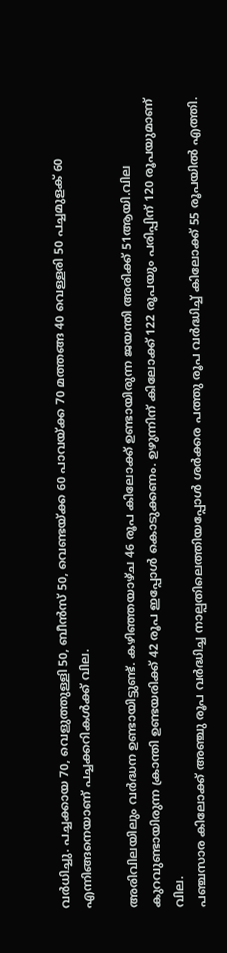വര്‍ധിച്ചു. പച്ചക്കായ 70, വെളുത്തുള്ളി 50, ബീന്‍സ് 50, വെണ്ടയ്ക്ക 60 പാവയ്ക്ക 70 മത്തങ്ങ 40 വെള്ളരി 50 പച്ചമുളക് 60 എന്നിങ്ങനെയാണ് പച്ചക്കറികള്‍ക്ക് വില.

അരിവിലയിലും വര്‍ദ്ധന ഉണ്ടായിട്ടുണ്ട്. കഴിഞ്ഞയാഴ്ച 46 രൂപ കിലോക്ക് ഉണ്ടായിരുന്ന ജയന്തി അരിക്ക് 51ആയി.വില കുറവുണ്ടായിരുന്ന ക്രാന്തി ഉണ്ടയരിക്ക് 42 രൂപ ഇപ്പോള്‍ കൊടുക്കണം. ഉഴുന്നിന് കിലോക്ക് 122 രൂപയും പരിപ്പിന് 120 രൂപയുമാണ് വില.
പഞ്ചസാര കിലോക്ക് അഞ്ചു രൂപ വര്‍ദ്ധിച്ച നാല്പതിലെത്തിയപ്പോള്‍ ശര്‍ക്കര പത്തു രൂപ വര്‍ദ്ധിച്ച് കിലോക്ക് 55 രൂപയില്‍ എത്തി.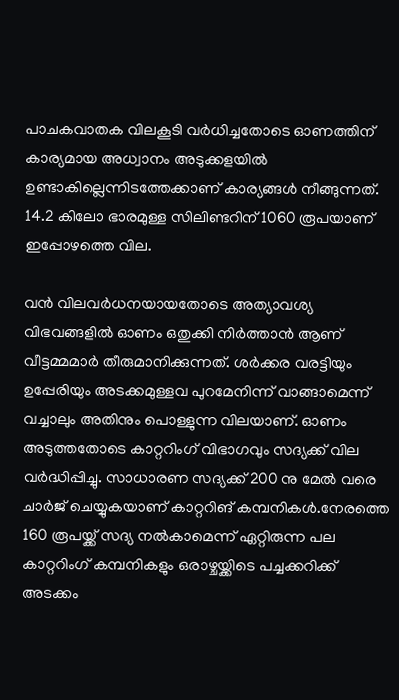പാചകവാതക വിലകൂടി വര്‍ധിച്ചതോടെ ഓണത്തിന് കാര്യമായ അധ്വാനം അടുക്കളയില്‍ ഉണ്ടാകില്ലെന്നിടത്തേക്കാണ് കാര്യങ്ങള്‍ നീങ്ങുന്നത്. 14.2 കിലോ ഭാരമുള്ള സിലിണ്ടറിന് 1060 രൂപയാണ് ഇപ്പോഴത്തെ വില.

വന്‍ വിലവര്‍ധനയായതോടെ അത്യാവശ്യ വിഭവങ്ങളില്‍ ഓണം ഒതുക്കി നിര്‍ത്താന്‍ ആണ് വീട്ടമ്മമാര്‍ തീരുമാനിക്കുന്നത്. ശര്‍ക്കര വരട്ടിയും ഉപ്പേരിയും അടക്കമുള്ളവ പുറമേനിന്ന് വാങ്ങാമെന്ന് വച്ചാലും അതിനും പൊള്ളുന്ന വിലയാണ്. ഓണം അടുത്തതോടെ കാറ്ററിംഗ് വിഭാഗവും സദ്യക്ക് വില വര്‍ദ്ധിപ്പിച്ചു. സാധാരണ സദ്യക്ക് 200 നു മേല്‍ വരെ ചാര്‍ജ് ചെയ്യുകയാണ് കാറ്ററിങ് കമ്പനികള്‍.നേരത്തെ 160 രൂപയ്ക്ക് സദ്യ നല്‍കാമെന്ന് ഏറ്റിരുന്ന പല കാറ്ററിംഗ് കമ്പനികളും ഒരാഴ്ചയ്ക്കിടെ പച്ചക്കറിക്ക് അടക്കം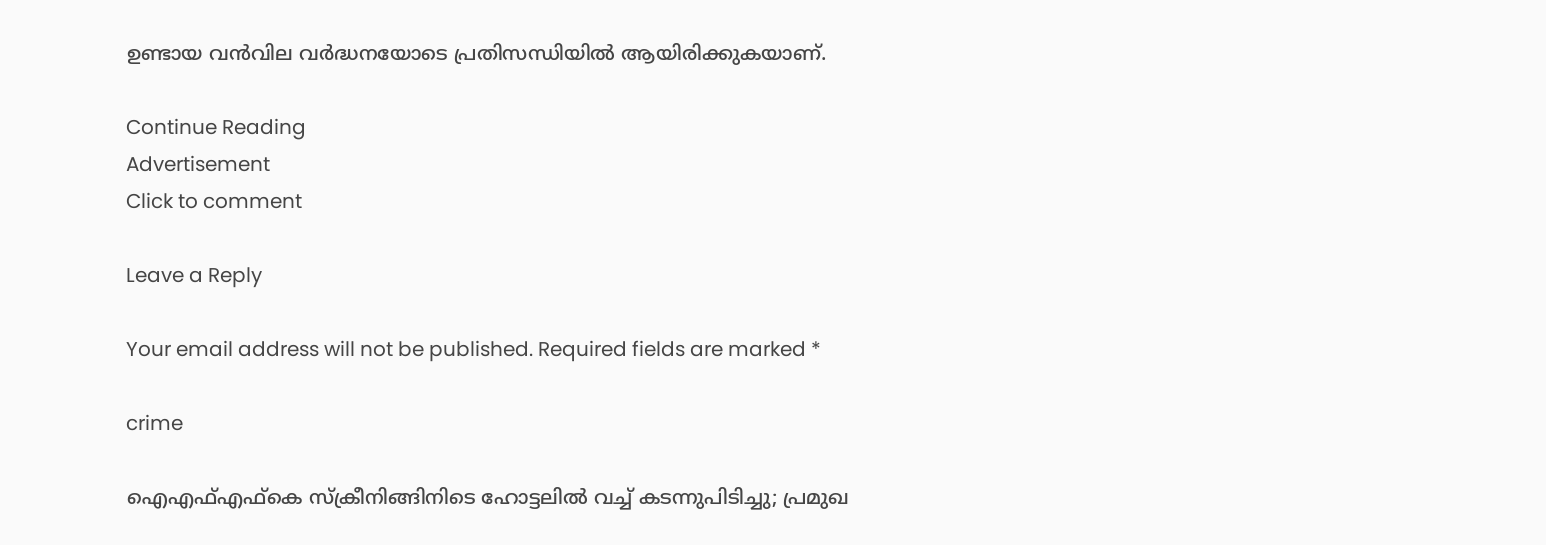ഉണ്ടായ വന്‍വില വര്‍ദ്ധനയോടെ പ്രതിസന്ധിയില്‍ ആയിരിക്കുകയാണ്.

Continue Reading
Advertisement
Click to comment

Leave a Reply

Your email address will not be published. Required fields are marked *

crime

ഐഎഫ്എഫ്‌കെ സ്‌ക്രീനിങ്ങിനിടെ ഹോട്ടലില്‍ വച്ച് കടന്നുപിടിച്ചു; പ്രമുഖ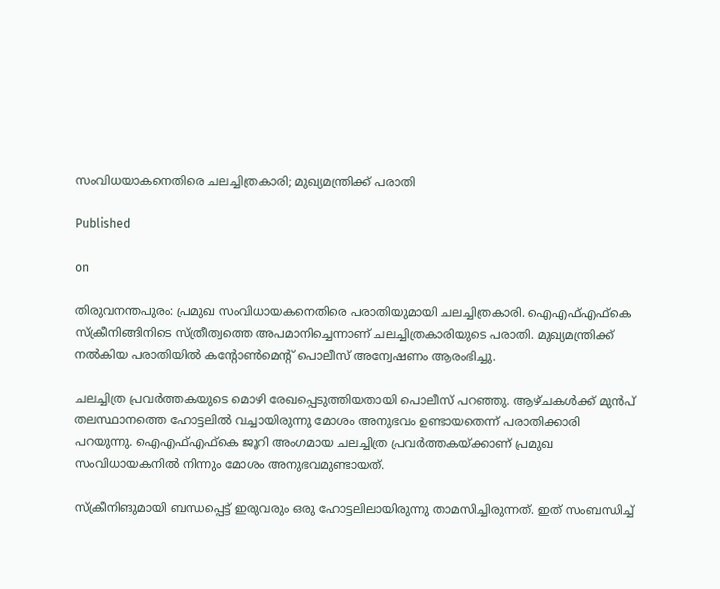സംവിധയാകനെതിരെ ചലച്ചിത്രകാരി; മുഖ്യമന്ത്രിക്ക് പരാതി

Published

on

തിരുവനന്തപുരം: പ്രമുഖ സംവിധായകനെതിരെ പരാതിയുമായി ചലച്ചിത്രകാരി. ഐഎഫ്എഫ്‌കെ സ്‌ക്രീനിങ്ങിനിടെ സ്ത്രീത്വത്തെ അപമാനിച്ചെന്നാണ് ചലച്ചിത്രകാരിയുടെ പരാതി. മുഖ്യമന്ത്രിക്ക് നല്‍കിയ പരാതിയില്‍ കന്റോണ്‍മെന്റ് പൊലീസ് അന്വേഷണം ആരംഭിച്ചു.

ചലച്ചിത്ര പ്രവര്‍ത്തകയുടെ മൊഴി രേഖപ്പെടുത്തിയതായി പൊലീസ് പറഞ്ഞു. ആഴ്ചകള്‍ക്ക് മുന്‍പ് തലസ്ഥാനത്തെ ഹോട്ടലില്‍ വച്ചായിരുന്നു മോശം അനുഭവം ഉണ്ടായതെന്ന് പരാതിക്കാരി പറയുന്നു. ഐഎഫ്എഫ്‌കെ ജൂറി അംഗമായ ചലച്ചിത്ര പ്രവര്‍ത്തകയ്ക്കാണ് പ്രമുഖ സംവിധായകനില്‍ നിന്നും മോശം അനുഭവമുണ്ടായത്.

സ്‌ക്രീനിങുമായി ബന്ധപ്പെട്ട് ഇരുവരും ഒരു ഹോട്ടലിലായിരുന്നു താമസിച്ചിരുന്നത്. ഇത് സംബന്ധിച്ച്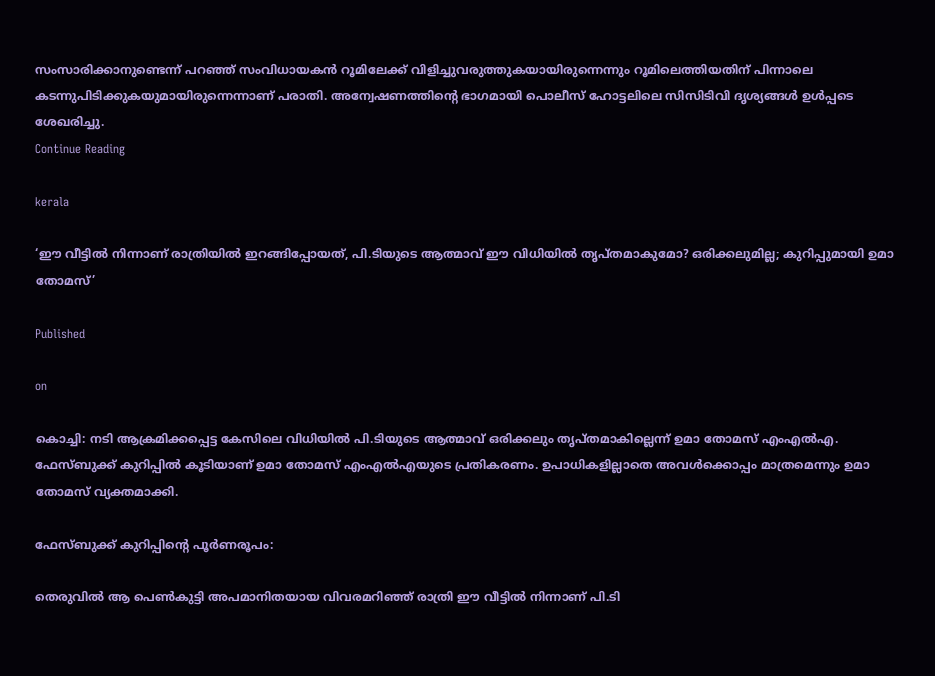സംസാരിക്കാനുണ്ടെന്ന് പറഞ്ഞ് സംവിധായകന്‍ റൂമിലേക്ക് വിളിച്ചുവരുത്തുകയായിരുന്നെന്നും റൂമിലെത്തിയതിന് പിന്നാലെ കടന്നുപിടിക്കുകയുമായിരുന്നെന്നാണ് പരാതി. അന്വേഷണത്തിന്റെ ഭാഗമായി പൊലീസ് ഹോട്ടലിലെ സിസിടിവി ദൃശ്യങ്ങള്‍ ഉള്‍പ്പടെ ശേഖരിച്ചു.
Continue Reading

kerala

‘ഈ വീട്ടിൽ നിന്നാണ് രാത്രിയിൽ ഇറങ്ങിപ്പോയത്, പി.ടിയുടെ ആത്മാവ് ഈ വിധിയിൽ തൃപ്തമാകുമോ? ഒരിക്കലുമില്ല; കുറിപ്പുമായി ഉമാ തോമസ്’

Published

on

കൊച്ചി: നടി ആക്രമിക്കപ്പെട്ട കേസിലെ വിധിയിൽ പി.ടിയുടെ ആത്മാവ് ഒരിക്കലും തൃപ്തമാകില്ലെന്ന് ഉമാ തോമസ് എംഎല്‍എ. ഫേസ്ബുക്ക് കുറിപ്പിൽ കൂടിയാണ് ഉമാ തോമസ് എംഎൽഎയുടെ പ്രതികരണം. ഉപാധികളില്ലാതെ അവൾക്കൊപ്പം മാത്രമെന്നും ഉമാ തോമസ് വ്യക്തമാക്കി.

ഫേസ്ബുക്ക് കുറിപ്പിന്റെ പൂര്‍ണരൂപം:

തെരുവിൽ ആ പെൺകുട്ടി അപമാനിതയായ വിവരമറിഞ്ഞ് രാത്രി ഈ വീട്ടിൽ നിന്നാണ് പി.ടി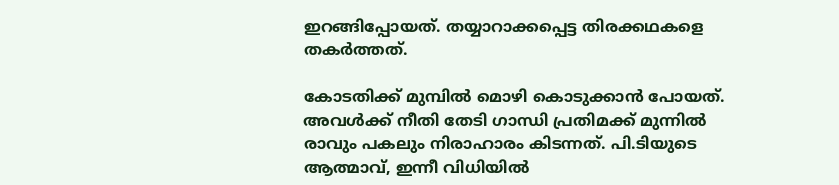ഇറങ്ങിപ്പോയത്. തയ്യാറാക്കപ്പെട്ട തിരക്കഥകളെ തകർത്തത്.

കോടതിക്ക് മുമ്പിൽ മൊഴി കൊടുക്കാൻ പോയത്. അവൾക്ക് നീതി തേടി ഗാന്ധി പ്രതിമക്ക് മുന്നിൽ രാവും പകലും നിരാഹാരം കിടന്നത്. പി.ടിയുടെ ആത്മാവ്, ഇന്നീ വിധിയിൽ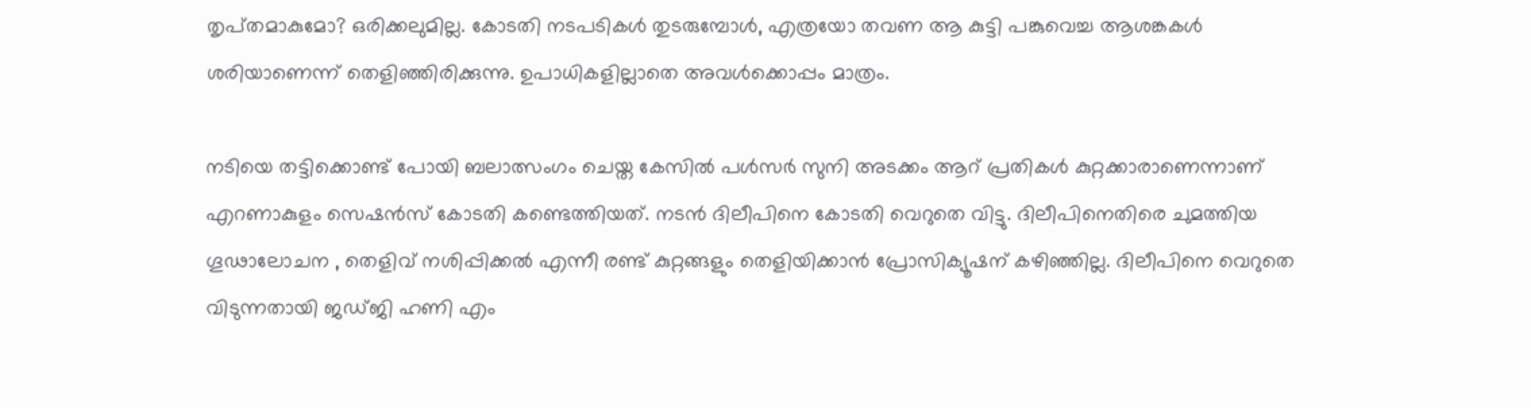തൃപ്‌തമാകുമോ? ഒരിക്കലുമില്ല. കോടതി നടപടികൾ തുടരുമ്പോൾ, എത്രയോ തവണ ആ കുട്ടി പങ്കുവെച്ച ആശങ്കകൾ ശരിയാണെന്ന് തെളിഞ്ഞിരിക്കുന്നു. ഉപാധികളില്ലാതെ അവൾക്കൊപ്പം മാത്രം.

നടിയെ തട്ടിക്കൊണ്ട് പോയി ബലാത്സംഗം ചെയ്ത കേസില്‍ പള്‍സർ സുനി അടക്കം ആറ് പ്രതികള്‍ കുറ്റക്കാരാണെന്നാണ് എറണാകുളം സെഷന്‍സ് കോടതി കണ്ടെത്തിയത്. നടന്‍ ദിലീപിനെ കോടതി വെറുതെ വിട്ടു. ദിലീപിനെതിരെ ചുമത്തിയ ഗൂഢാലോചന , തെളിവ് നശിപ്പിക്കല്‍ എന്നീ രണ്ട് കുറ്റങ്ങളും തെളിയിക്കാന്‍ പ്രോസിക്യൂഷന് കഴിഞ്ഞില്ല. ദിലീപിനെ വെറുതെ വിടുന്നതായി ജഡ്ജി ഹണി എം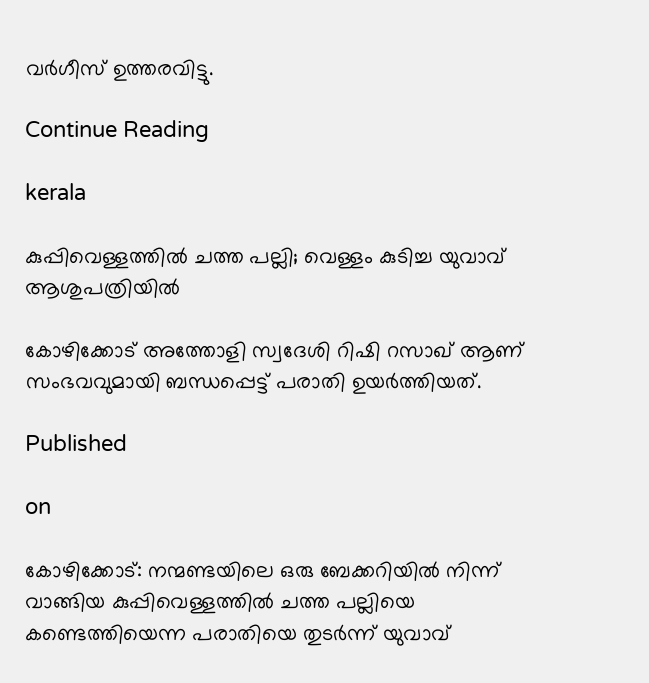വർഗീസ് ഉത്തരവിട്ടു.

Continue Reading

kerala

കുപ്പിവെള്ളത്തില്‍ ചത്ത പല്ലി; വെള്ളം കുടിച്ച യുവാവ് ആശുപത്രിയില്‍

കോഴിക്കോട് അത്തോളി സ്വദേശി റിഷി റസാഖ് ആണ് സംഭവവുമായി ബന്ധപ്പെട്ട് പരാതി ഉയര്‍ത്തിയത്.

Published

on

കോഴിക്കോട്: നന്മണ്ടയിലെ ഒരു ബേക്കറിയില്‍ നിന്ന് വാങ്ങിയ കുപ്പിവെള്ളത്തില്‍ ചത്ത പല്ലിയെ കണ്ടെത്തിയെന്ന പരാതിയെ തുടര്‍ന്ന് യുവാവ്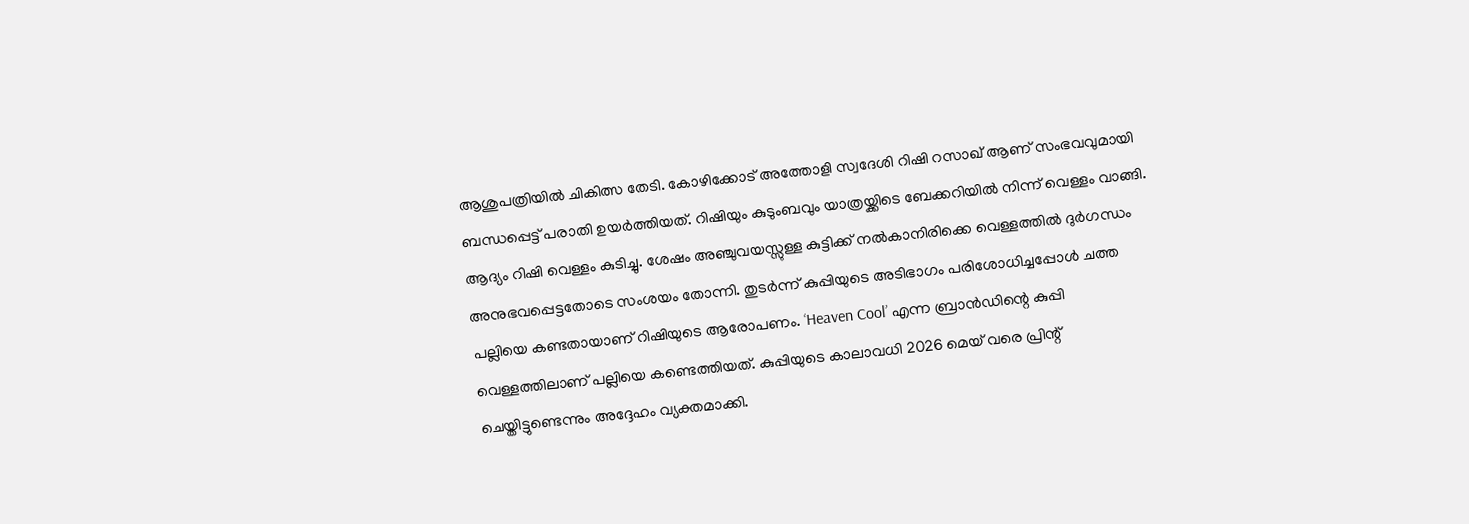ആശുപത്രിയില്‍ ചികിത്സ തേടി. കോഴിക്കോട് അത്തോളി സ്വദേശി റിഷി റസാഖ് ആണ് സംഭവവുമായി ബന്ധപ്പെട്ട് പരാതി ഉയര്‍ത്തിയത്. റിഷിയും കുടുംബവും യാത്രയ്ക്കിടെ ബേക്കറിയില്‍ നിന്ന് വെള്ളം വാങ്ങി. ആദ്യം റിഷി വെള്ളം കുടിച്ചു. ശേഷം അഞ്ചുവയസ്സുള്ള കുട്ടിക്ക് നല്‍കാനിരിക്കെ വെള്ളത്തില്‍ ദുര്‍ഗന്ധം അനുഭവപ്പെട്ടതോടെ സംശയം തോന്നി. തുടര്‍ന്ന് കുപ്പിയുടെ അടിഭാഗം പരിശോധിച്ചപ്പോള്‍ ചത്ത പല്ലിയെ കണ്ടതായാണ് റിഷിയുടെ ആരോപണം. ‘Heaven Cool’ എന്ന ബ്രാന്‍ഡിന്റെ കുപ്പി വെള്ളത്തിലാണ് പല്ലിയെ കണ്ടെത്തിയത്. കുപ്പിയുടെ കാലാവധി 2026 മെയ് വരെ പ്രിന്റ് ചെയ്തിട്ടുണ്ടെന്നും അദ്ദേഹം വ്യക്തമാക്കി.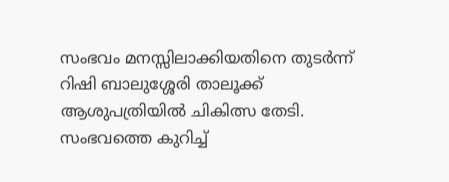സംഭവം മനസ്സിലാക്കിയതിനെ തുടര്‍ന്ന് റിഷി ബാലുശ്ശേരി താലൂക്ക് ആശുപത്രിയില്‍ ചികിത്സ തേടി. സംഭവത്തെ കുറിച്ച്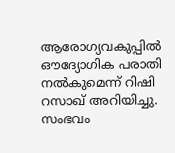ആരോഗ്യവകുപ്പില്‍ ഔദ്യോഗിക പരാതി നല്‍കുമെന്ന് റിഷി റസാഖ് അറിയിച്ചു. സംഭവം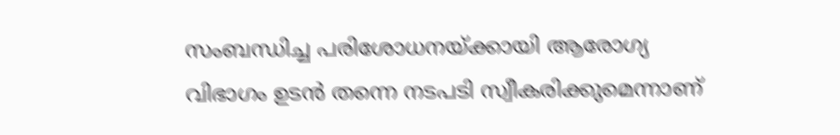സംബന്ധിച്ച പരിശോധനയ്ക്കായി ആരോഗ്യ വിഭാഗം ഉടന്‍ തന്നെ നടപടി സ്വീകരിക്കുമെന്നാണ്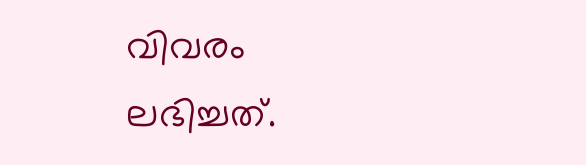വിവരം ലഭിച്ചത്.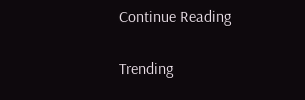Continue Reading

Trending